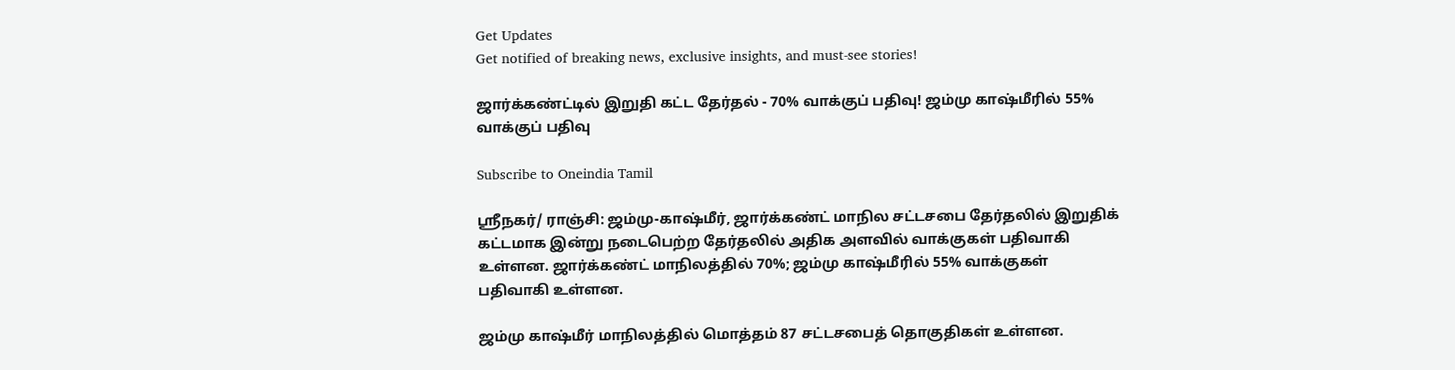Get Updates
Get notified of breaking news, exclusive insights, and must-see stories!

ஜார்க்கண்ட்டில் இறுதி கட்ட தேர்தல் - 70% வாக்குப் பதிவு! ஜம்மு காஷ்மீரில் 55% வாக்குப் பதிவு

Subscribe to Oneindia Tamil

ஸ்ரீநகர்/ ராஞ்சி: ஜம்மு-காஷ்மீர், ஜார்க்கண்ட் மாநில சட்டசபை தேர்தலில் இறுதிக் கட்டமாக இன்று நடைபெற்ற தேர்தலில் அதிக அளவில் வாக்குகள் பதிவாகி உள்ளன. ஜார்க்கண்ட் மாநிலத்தில் 70%; ஜம்மு காஷ்மீரில் 55% வாக்குகள் பதிவாகி உள்ளன.

ஜம்மு காஷ்மீர் மாநிலத்தில் மொத்தம் 87 சட்டசபைத் தொகுதிகள் உள்ளன.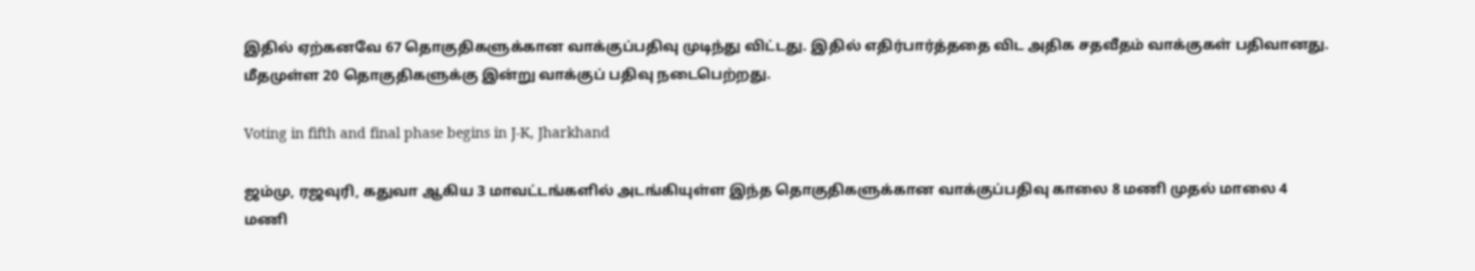இதில் ஏற்கனவே 67 தொகுதிகளுக்கான வாக்குப்பதிவு முடிந்து விட்டது. இதில் எதிர்பார்த்ததை விட அதிக சதவீதம் வாக்குகள் பதிவானது. மீதமுள்ள 20 தொகுதிகளுக்கு இன்று வாக்குப் பதிவு நடைபெற்றது.

Voting in fifth and final phase begins in J-K, Jharkhand

ஜம்மு, ரஜவுரி, கதுவா ஆகிய 3 மாவட்டங்களில் அடங்கியுள்ள இந்த தொகுதிகளுக்கான வாக்குப்பதிவு காலை 8 மணி முதல் மாலை 4 மணி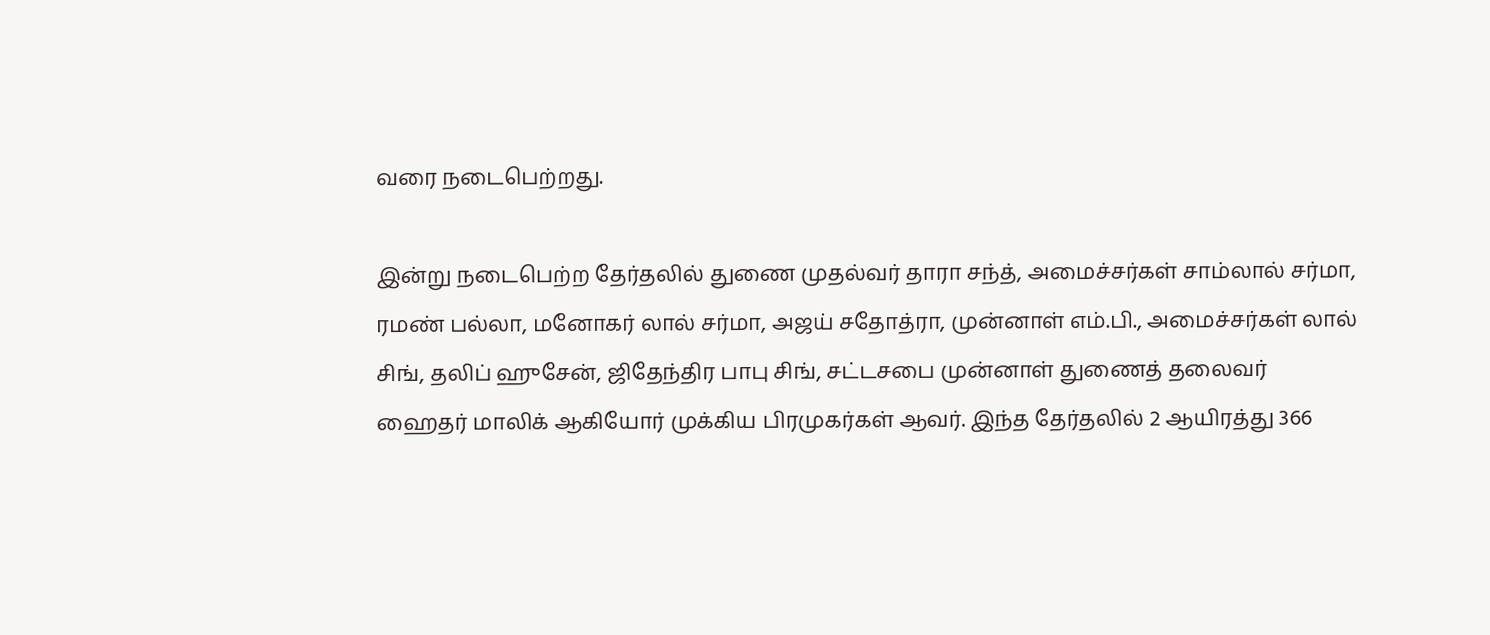வரை நடைபெற்றது.

இன்று நடைபெற்ற தேர்தலில் துணை முதல்வர் தாரா சந்த், அமைச்சர்கள் சாம்லால் சர்மா, ரமண் பல்லா, மனோகர் லால் சர்மா, அஜய் சதோத்ரா, முன்னாள் எம்.பி., அமைச்சர்கள் லால் சிங், தலிப் ஹுசேன், ஜிதேந்திர பாபு சிங், சட்டசபை முன்னாள் துணைத் தலைவர் ஹைதர் மாலிக் ஆகியோர் முக்கிய பிரமுகர்கள் ஆவர். இந்த தேர்தலில் 2 ஆயிரத்து 366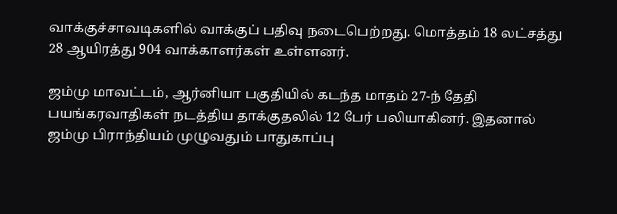வாக்குச்சாவடிகளில் வாக்குப் பதிவு நடைபெற்றது. மொத்தம் 18 லட்சத்து 28 ஆயிரத்து 904 வாக்காளர்கள் உள்ளனர்.

ஜம்மு மாவட்டம், ஆர்னியா பகுதியில் கடந்த மாதம் 27-ந் தேதி பயங்கரவாதிகள் நடத்திய தாக்குதலில் 12 பேர் பலியாகினர். இதனால் ஜம்மு பிராந்தியம் முழுவதும் பாதுகாப்பு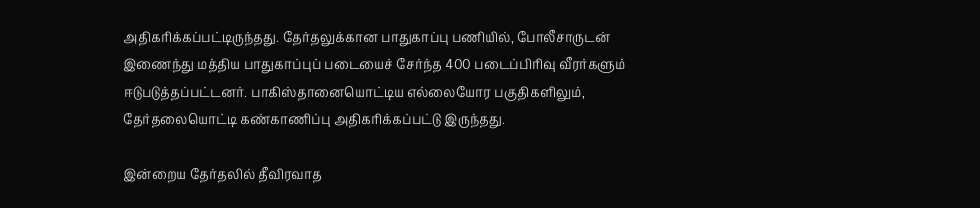அதிகரிக்கப்பட்டிருந்தது. தேர்தலுக்கான பாதுகாப்பு பணியில், போலீசாருடன் இணைந்து மத்திய பாதுகாப்புப் படையைச் சேர்ந்த 400 படைப்பிரிவு வீரர்களும் ஈடுபடுத்தப்பட்டனர். பாகிஸ்தானையொட்டிய எல்லையோர பகுதிகளிலும், தேர்தலையொட்டி கண்காணிப்பு அதிகரிக்கப்பட்டு இருந்தது.

இன்றைய தேர்தலில் தீவிரவாத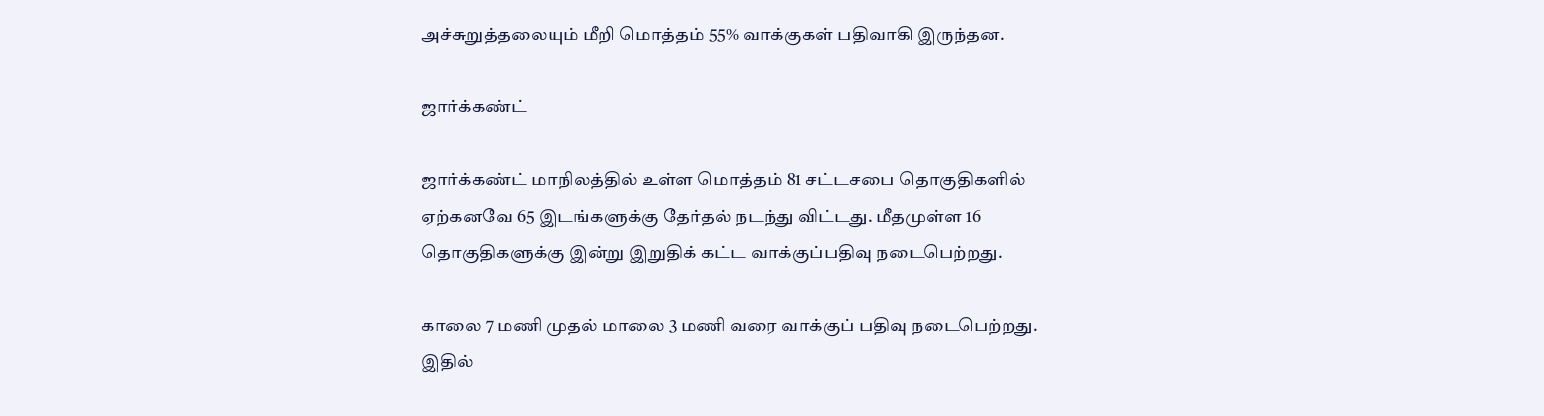அச்சுறுத்தலையும் மீறி மொத்தம் 55% வாக்குகள் பதிவாகி இருந்தன.

ஜார்க்கண்ட்

ஜார்க்கண்ட் மாநிலத்தில் உள்ள மொத்தம் 81 சட்டசபை தொகுதிகளில் ஏற்கனவே 65 இடங்களுக்கு தேர்தல் நடந்து விட்டது. மீதமுள்ள 16 தொகுதிகளுக்கு இன்று இறுதிக் கட்ட வாக்குப்பதிவு நடைபெற்றது.

காலை 7 மணி முதல் மாலை 3 மணி வரை வாக்குப் பதிவு நடைபெற்றது. இதில்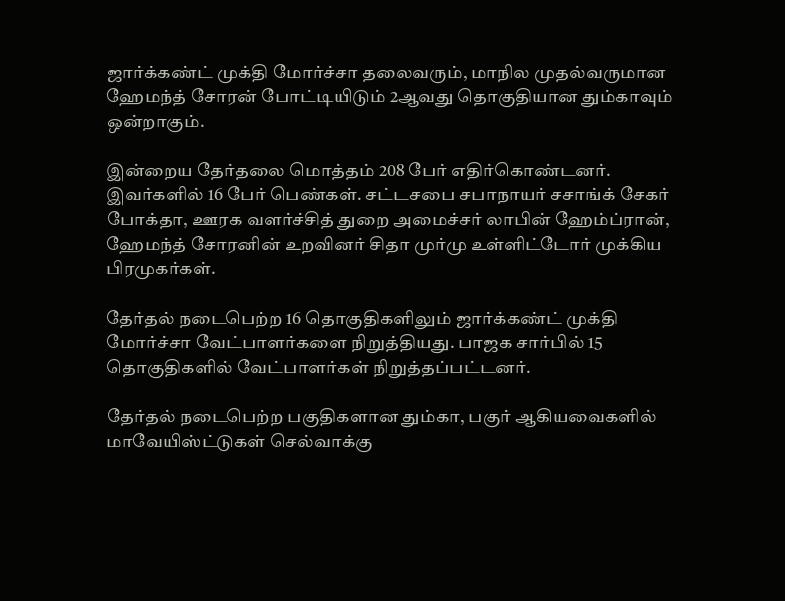ஜார்க்கண்ட் முக்தி மோர்ச்சா தலைவரும், மாநில முதல்வருமான ஹேமந்த் சோரன் போட்டியிடும் 2ஆவது தொகுதியான தும்காவும் ஒன்றாகும்.

இன்றைய தேர்தலை மொத்தம் 208 பேர் எதிர்கொண்டனர். இவர்களில் 16 பேர் பெண்கள். சட்டசபை சபாநாயர் சசாங்க் சேகர் போக்தா, ஊரக வளர்ச்சித் துறை அமைச்சர் லாபின் ஹேம்ப்ரான், ஹேமந்த் சோரனின் உறவினர் சிதா முர்மு உள்ளிட்டோர் முக்கிய பிரமுகர்கள்.

தேர்தல் நடைபெற்ற 16 தொகுதிகளிலும் ஜார்க்கண்ட் முக்தி மோர்ச்சா வேட்பாளர்களை நிறுத்தியது. பாஜக சார்பில் 15 தொகுதிகளில் வேட்பாளர்கள் நிறுத்தப்பட்டனர்.

தேர்தல் நடைபெற்ற பகுதிகளான தும்கா, பகுர் ஆகியவைகளில் மாவேயிஸ்ட்டுகள் செல்வாக்கு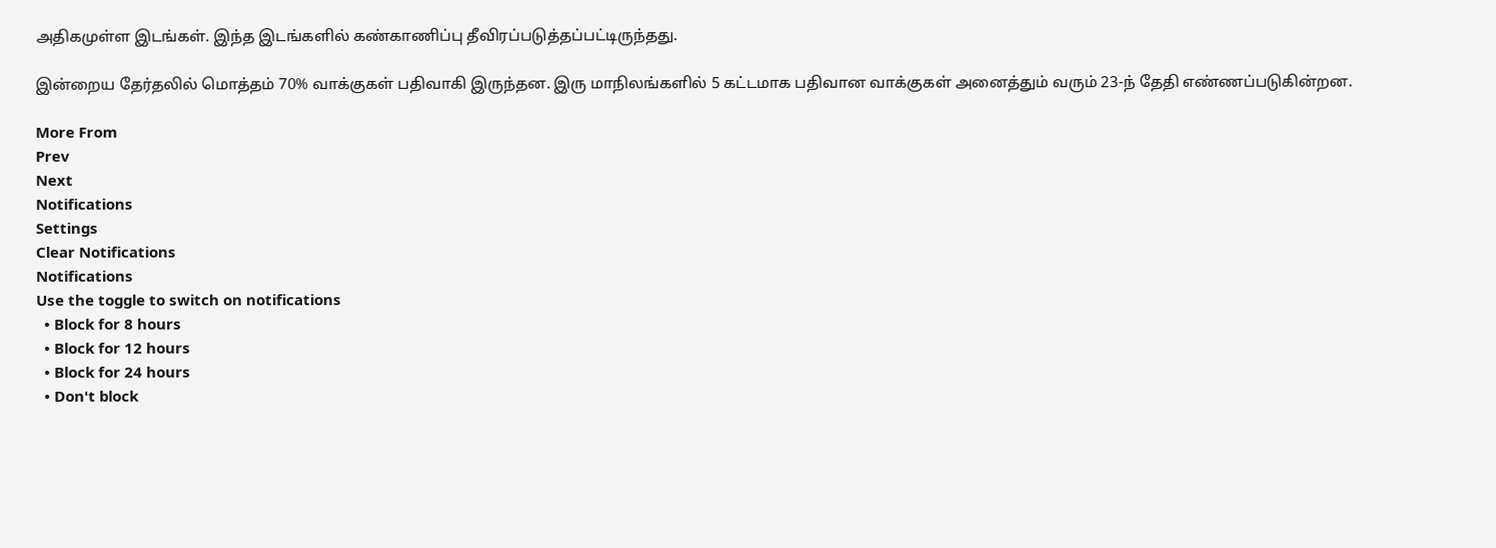அதிகமுள்ள இடங்கள். இந்த இடங்களில் கண்காணிப்பு தீவிரப்படுத்தப்பட்டிருந்தது.

இன்றைய தேர்தலில் மொத்தம் 70% வாக்குகள் பதிவாகி இருந்தன. இரு மாநிலங்களில் 5 கட்டமாக பதிவான வாக்குகள் அனைத்தும் வரும் 23-ந் தேதி எண்ணப்படுகின்றன.

More From
Prev
Next
Notifications
Settings
Clear Notifications
Notifications
Use the toggle to switch on notifications
  • Block for 8 hours
  • Block for 12 hours
  • Block for 24 hours
  • Don't block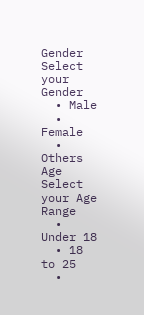Gender
Select your Gender
  • Male
  • Female
  • Others
Age
Select your Age Range
  • Under 18
  • 18 to 25
  •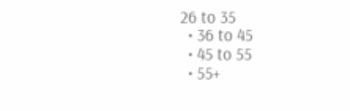26 to 35
  • 36 to 45
  • 45 to 55
  • 55+